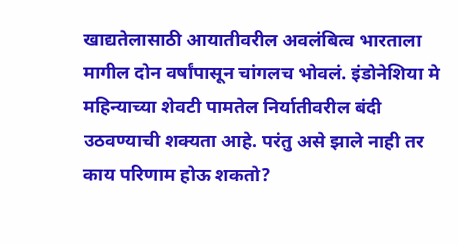खाद्यतेलासाठी आयातीवरील अवलंबित्व भारताला मागील दोन वर्षांपासून चांगलच भोवलं. इंडोनेशिया मे महिन्याच्या शेवटी पामतेल निर्यातीवरील बंदी उठवण्याची शक्यता आहे. परंतु असे झाले नाही तर काय परिणाम होऊ शकतो?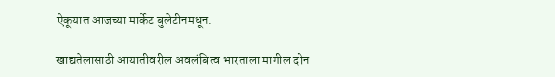ऐकूयात आजच्या मार्केट बुलेटीनमधून.

खाद्यतेलासाठी आयातीवरील अवलंबित्व भारताला मागील दोन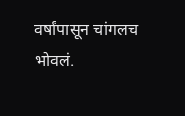वर्षांपासून चांगलच भोवलं.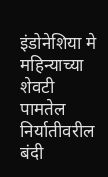इंडोनेशिया मे महिन्याच्या शेवटी पामतेल निर्यातीवरील बंदी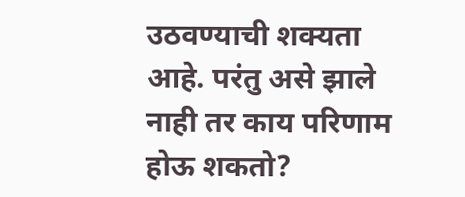उठवण्याची शक्यता आहे. परंतु असे झाले नाही तर काय परिणाम होऊ शकतो?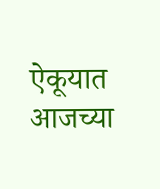ऐकूयात आजच्या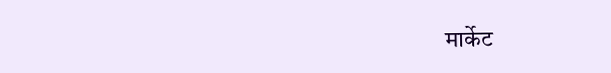मार्केट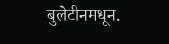बुलेटीनमधून.